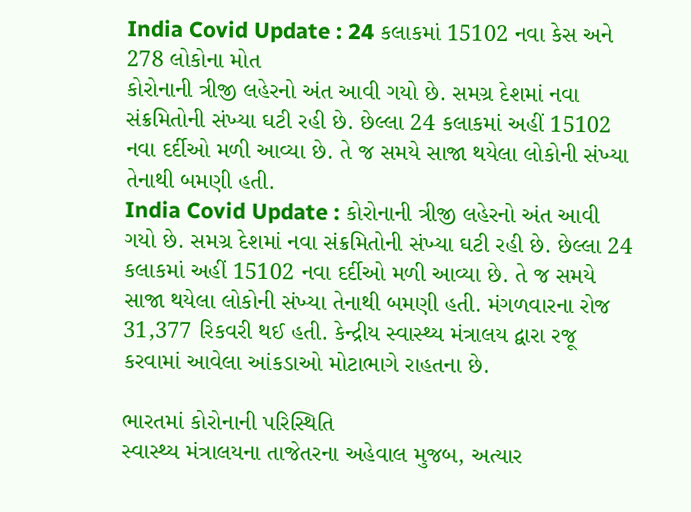India Covid Update : 24 કલાકમાં 15102 નવા કેસ અને 278 લોકોના મોત
કોરોનાની ત્રીજી લહેરનો અંત આવી ગયો છે. સમગ્ર દેશમાં નવા સંક્રમિતોની સંખ્યા ઘટી રહી છે. છેલ્લા 24 કલાકમાં અહીં 15102 નવા દર્દીઓ મળી આવ્યા છે. તે જ સમયે સાજા થયેલા લોકોની સંખ્યા તેનાથી બમણી હતી.
India Covid Update : કોરોનાની ત્રીજી લહેરનો અંત આવી ગયો છે. સમગ્ર દેશમાં નવા સંક્રમિતોની સંખ્યા ઘટી રહી છે. છેલ્લા 24 કલાકમાં અહીં 15102 નવા દર્દીઓ મળી આવ્યા છે. તે જ સમયે સાજા થયેલા લોકોની સંખ્યા તેનાથી બમણી હતી. મંગળવારના રોજ 31,377 રિકવરી થઈ હતી. કેન્દ્રીય સ્વાસ્થ્ય મંત્રાલય દ્વારા રજૂ કરવામાં આવેલા આંકડાઓ મોટાભાગે રાહતના છે.

ભારતમાં કોરોનાની પરિસ્થિતિ
સ્વાસ્થ્ય મંત્રાલયના તાજેતરના અહેવાલ મુજબ, અત્યાર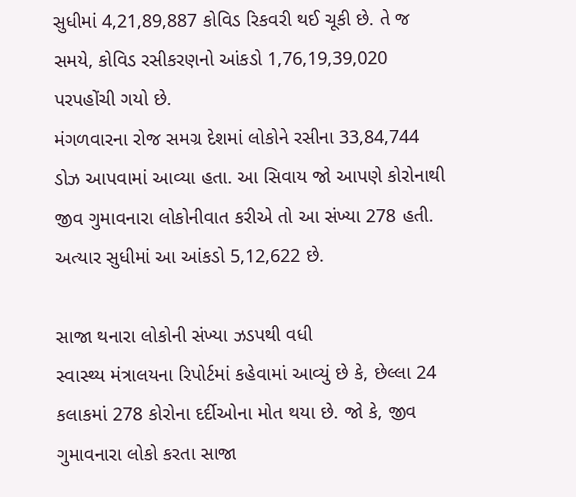સુધીમાં 4,21,89,887 કોવિડ રિકવરી થઈ ચૂકી છે. તે જ સમયે, કોવિડ રસીકરણનો આંકડો 1,76,19,39,020 પરપહોંચી ગયો છે.
મંગળવારના રોજ સમગ્ર દેશમાં લોકોને રસીના 33,84,744 ડોઝ આપવામાં આવ્યા હતા. આ સિવાય જો આપણે કોરોનાથી જીવ ગુમાવનારા લોકોનીવાત કરીએ તો આ સંખ્યા 278 હતી. અત્યાર સુધીમાં આ આંકડો 5,12,622 છે.

સાજા થનારા લોકોની સંખ્યા ઝડપથી વધી
સ્વાસ્થ્ય મંત્રાલયના રિપોર્ટમાં કહેવામાં આવ્યું છે કે, છેલ્લા 24 કલાકમાં 278 કોરોના દર્દીઓના મોત થયા છે. જો કે, જીવ ગુમાવનારા લોકો કરતા સાજા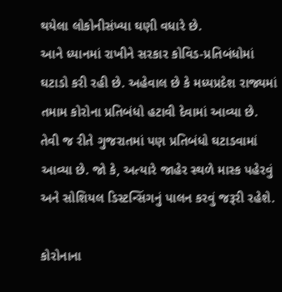થયેલા લોકોનીસંખ્યા ઘણી વધારે છે.
આને ધ્યાનમાં રાખીને સરકાર કોવિડ-પ્રતિબંધોમાં ઘટાડો કરી રહી છે. અહેવાલ છે કે મધ્યપ્રદેશ રાજ્યમાં તમામ કોરોના પ્રતિબંધો હટાવી દેવામાં આવ્યા છે. તેવી જ રીતે ગુજરાતમાં પણ પ્રતિબંધો ઘટાડવામાં આવ્યા છે. જો કે, અત્યારે જાહેર સ્થળે માસ્ક પહેરવું અને સોશિયલ ડિસ્ટન્સિંગનું પાલન કરવું જરૂરી રહેશે.

કોરોનાના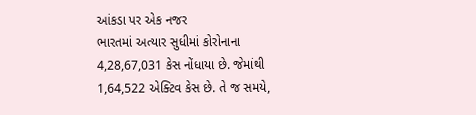આંકડા પર એક નજર
ભારતમાં અત્યાર સુધીમાં કોરોનાના 4,28,67,031 કેસ નોંધાયા છે. જેમાંથી 1,64,522 એક્ટિવ કેસ છે. તે જ સમયે,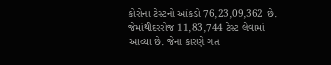કોરોના ટેસ્ટનો આંકડો 76,23,09,362 છે.
જેમાંથીદરરોજ 11,83,744 ટેસ્ટ લેવામાં આવ્યા છે. જેના કારણે ગત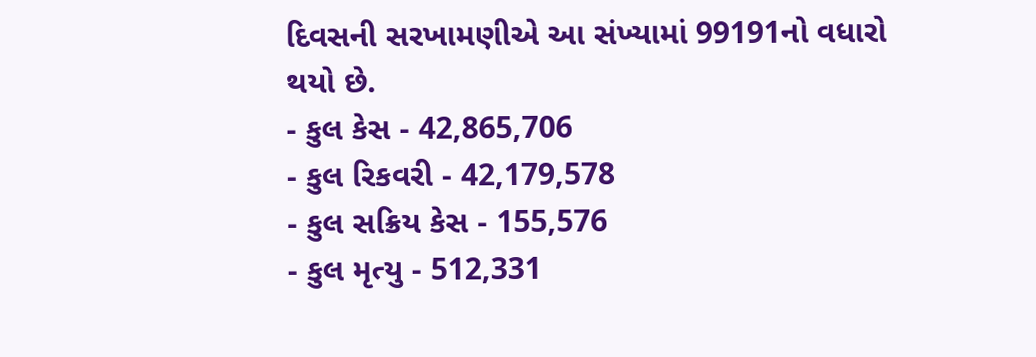દિવસની સરખામણીએ આ સંખ્યામાં 99191નો વધારો થયો છે.
- કુલ કેસ - 42,865,706
- કુલ રિકવરી - 42,179,578
- કુલ સક્રિય કેસ - 155,576
- કુલ મૃત્યુ - 512,331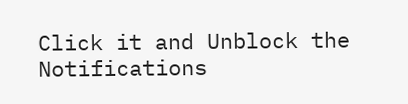Click it and Unblock the Notifications